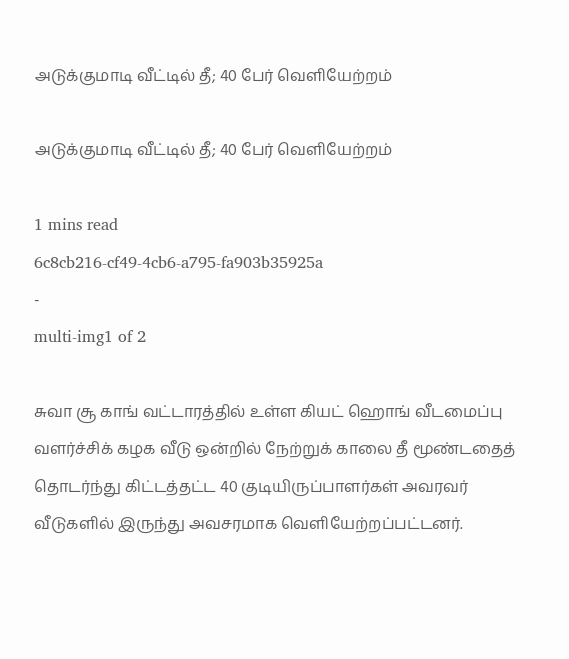அடுக்குமாடி வீட்டில் தீ; 40 பேர் வெளியேற்றம்

அடுக்குமாடி வீட்டில் தீ; 40 பேர் வெளியேற்றம்

1 mins read
6c8cb216-cf49-4cb6-a795-fa903b35925a
-
multi-img1 of 2

சுவா சூ காங் வட்டாரத்தில் உள்ள கியட் ஹொங் வீடமைப்பு வளர்ச்சிக் கழக வீடு ஒன்றில் நேற்றுக் காலை தீ மூண்டதைத் தொடர்ந்து கிட்டத்தட்ட 40 குடியிருப்பாளர்கள் அவரவர் வீடுகளில் இருந்து அவசரமாக வெளியேற்றப்பட்டனர்.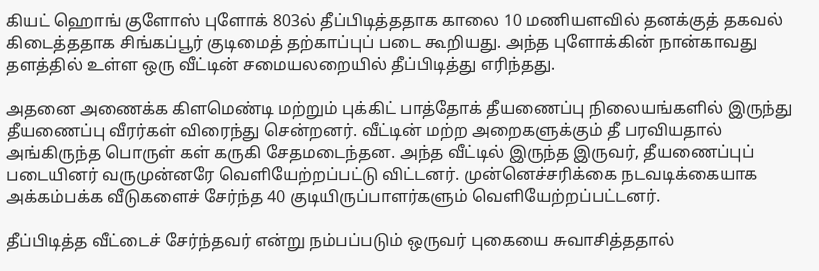கியட் ஹொங் குளோஸ் புளோக் 803ல் தீப்பிடித்ததாக காலை 10 மணியளவில் தனக்குத் தகவல் கிடைத்ததாக சிங்கப்பூர் குடிமைத் தற்காப்புப் படை கூறியது. அந்த புளோக்கின் நான்காவது தளத்தில் உள்ள ஒரு வீட்டின் சமையலறையில் தீப்பிடித்து எரிந்தது.

அதனை அணைக்க கிளமெண்டி மற்றும் புக்கிட் பாத்தோக் தீயணைப்பு நிலையங்களில் இருந்து தீயணைப்பு வீரர்கள் விரைந்து சென்றனர். வீட்டின் மற்ற அறைகளுக்கும் தீ பரவியதால் அங்கிருந்த பொருள் கள் கருகி சேதமடைந்தன. அந்த வீட்டில் இருந்த இருவர், தீயணைப்புப் படையினர் வருமுன்னரே வெளியேற்றப்பட்டு விட்டனர். முன்னெச்சரிக்கை நடவடிக்கையாக அக்கம்பக்க வீடுகளைச் சேர்ந்த 40 குடியிருப்பாளர்களும் வெளியேற்றப்பட்டனர்.

தீப்பிடித்த வீட்டைச் சேர்ந்தவர் என்று நம்பப்படும் ஒருவர் புகையை சுவாசித்ததால்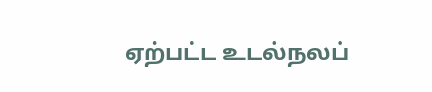ஏற்பட்ட உடல்நலப்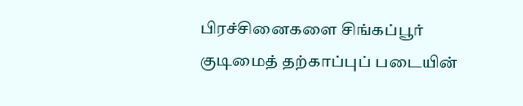பிரச்சினைகளை சிங்கப்பூர் குடிமைத் தற்காப்புப் படையின்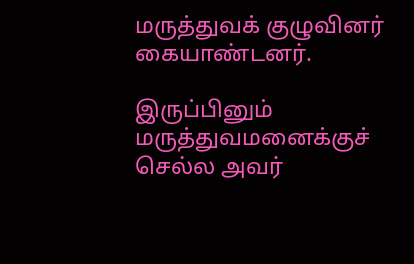மருத்துவக் குழுவினர் கையாண்டனர்.

இருப்பினும் மருத்துவமனைக்குச் செல்ல அவர்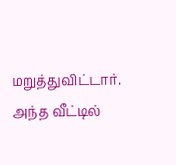மறுத்துவிட்டார். அந்த வீட்டில்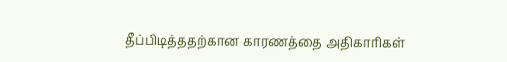தீப்பிடித்ததற்கான காரணத்தை அதிகாரிகள்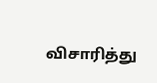விசாரித்து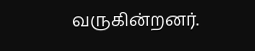வருகின்றனர்.